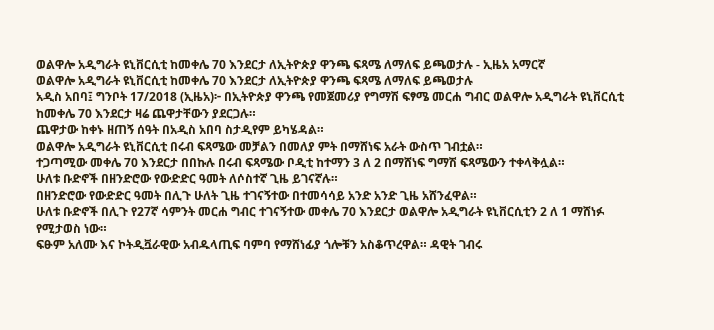ወልዋሎ አዲግራት ዩኒቨርሲቲ ከመቀሌ 70 እንደርታ ለኢትዮጵያ ዋንጫ ፍጻሜ ለማለፍ ይጫወታሉ - ኢዜአ አማርኛ
ወልዋሎ አዲግራት ዩኒቨርሲቲ ከመቀሌ 70 እንደርታ ለኢትዮጵያ ዋንጫ ፍጻሜ ለማለፍ ይጫወታሉ
አዲስ አበባ፤ ግንቦት 17/2018 (ኢዜአ)፦ በኢትዮጵያ ዋንጫ የመጀመሪያ የግማሽ ፍፃሜ መርሐ ግብር ወልዋሎ አዲግራት ዩኒቨርሲቲ ከመቀሌ 70 እንደርታ ዛሬ ጨዋታቸውን ያደርጋሉ።
ጨዋታው ከቀኑ ዘጠኝ ሰዓት በአዲስ አበባ ስታዲየም ይካሄዳል።
ወልዋሎ አዲግራት ዩኒቨርሲቲ በሩብ ፍጻሜው መቻልን በመለያ ምት በማሸነፍ አራት ውስጥ ገብቷል።
ተጋጣሚው መቀሌ 70 እንደርታ በበኩሉ በሩብ ፍጻሜው ቦዲቲ ከተማን 3 ለ 2 በማሸነፍ ግማሽ ፍጻሜውን ተቀላቅሏል።
ሁለቱ ቡድኖች በዘንድሮው የውድድር ዓመት ለሶስተኛ ጊዜ ይገናኛሉ።
በዘንድሮው የውድድር ዓመት በሊጉ ሁለት ጊዜ ተገናኝተው በተመሳሳይ አንድ አንድ ጊዜ አሸንፈዋል።
ሁለቱ ቡድኖች በሊጉ የ27ኛ ሳምንት መርሐ ግብር ተገናኝተው መቀሌ 70 እንደርታ ወልዋሎ አዲግራት ዩኒቨርሲቲን 2 ለ 1 ማሸነፉ የሚታወስ ነው።
ፍፁም አለሙ እና ኮትዲቯራዊው አብዱላጢፍ ባምባ የማሸነፊያ ጎሎቹን አስቆጥረዋል። ዳዊት ገብሩ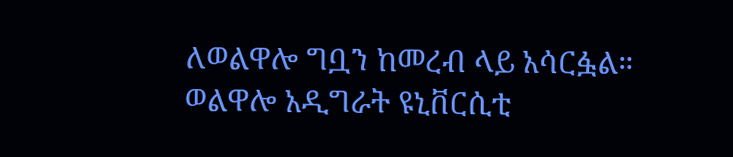ለወልዋሎ ግቧን ከመረብ ላይ አሳርፏል።
ወልዋሎ አዲግራት ዩኒቨርሲቲ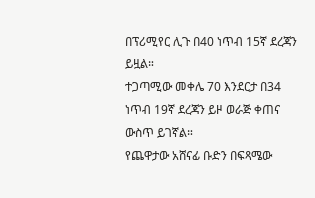በፕሪሚየር ሊጉ በ40 ነጥብ 15ኛ ደረጃን ይዟል።
ተጋጣሚው መቀሌ 70 እንደርታ በ34 ነጥብ 19ኛ ደረጃን ይዞ ወራጅ ቀጠና ውስጥ ይገኛል።
የጨዋታው አሸናፊ ቡድን በፍጻሜው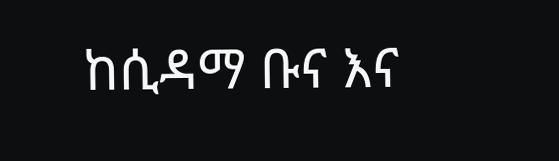ከሲዳማ ቡና እና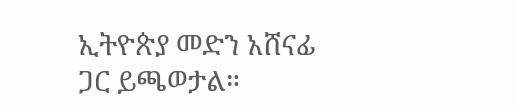ኢትዮጵያ መድን አሸናፊ ጋር ይጫወታል።